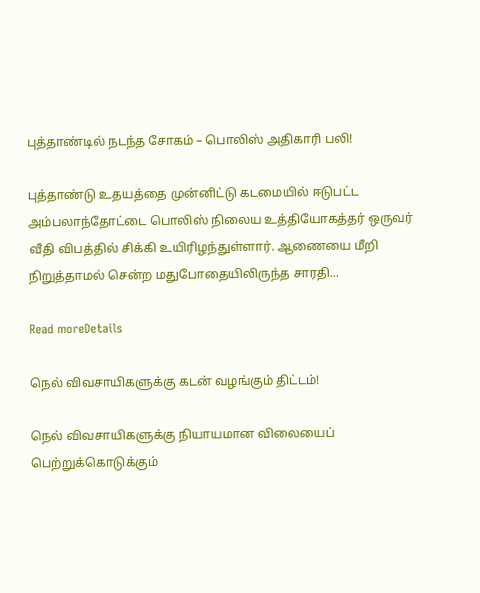புத்தாண்டில் நடந்த சோகம் – பொலிஸ் அதிகாரி பலி!

புத்தாண்டு உதயத்தை முன்னிட்டு கடமையில் ஈடுபட்ட அம்பலாந்தோட்டை பொலிஸ் நிலைய உத்தியோகத்தர் ஒருவர் வீதி விபத்தில் சிக்கி உயிரிழந்துள்ளார். ஆணையை மீறி நிறுத்தாமல் சென்ற மதுபோதையிலிருந்த சாரதி...

Read moreDetails

நெல் விவசாயிகளுக்கு கடன் வழங்கும் திட்டம்!

நெல் விவசாயிகளுக்கு நியாயமான விலையைப் பெற்றுக்கொடுக்கும்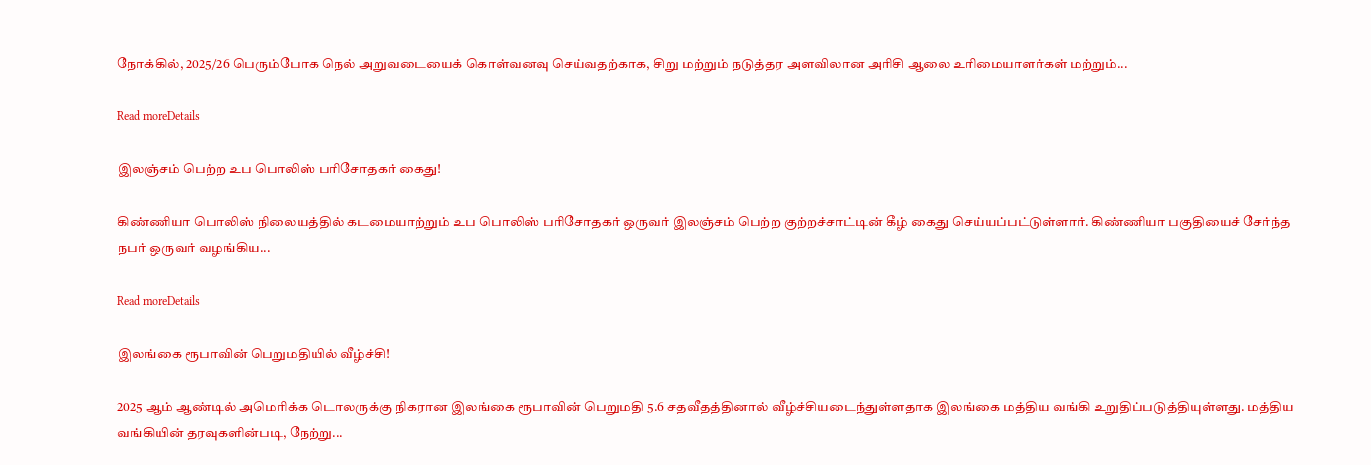நோக்கில், 2025/26 பெரும்போக நெல் அறுவடையைக் கொள்வனவு செய்வதற்காக, சிறு மற்றும் நடுத்தர அளவிலான அரிசி ஆலை உரிமையாளர்கள் மற்றும்...

Read moreDetails

இலஞ்சம் பெற்ற உப பொலிஸ் பரிசோதகர் கைது!

கிண்ணியா பொலிஸ் நிலையத்தில் கடமையாற்றும் உப பொலிஸ் பரிசோதகர் ஒருவர் இலஞ்சம் பெற்ற குற்றச்சாட்டின் கீழ் கைது செய்யப்பட்டுள்ளார். கிண்ணியா பகுதியைச் சேர்ந்த நபர் ஒருவர் வழங்கிய...

Read moreDetails

இலங்கை ரூபாவின் பெறுமதியில் வீழ்ச்சி!

2025 ஆம் ஆண்டில் அமெரிக்க டொலருக்கு நிகரான இலங்கை ரூபாவின் பெறுமதி 5.6 சதவீதத்தினால் வீழ்ச்சியடைந்துள்ளதாக இலங்கை மத்திய வங்கி உறுதிப்படுத்தியுள்ளது. மத்திய வங்கியின் தரவுகளின்படி, நேற்று...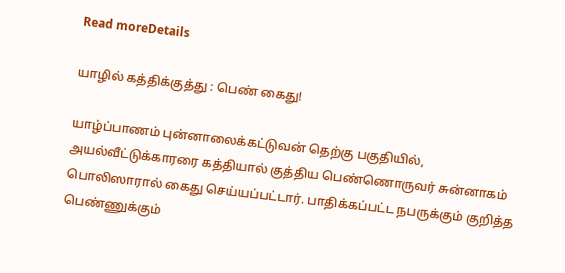Read moreDetails

யாழில் கத்திக்குத்து : பெண் கைது!

யாழ்ப்பாணம் புன்னாலைக்கட்டுவன் தெற்கு பகுதியில், அயல்வீட்டுக்காரரை கத்தியால் குத்திய பெண்ணொருவர் சுன்னாகம் பொலிஸாரால் கைது செய்யப்பட்டார். பாதிக்கப்பட்ட நபருக்கும் குறித்த பெண்ணுக்கும்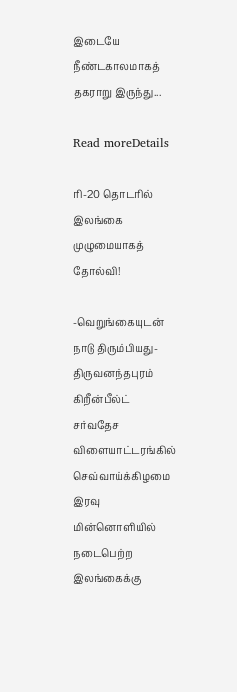இடையே நீண்டகாலமாகத் தகராறு இருந்து...

Read moreDetails

ரி-20 தொடரில் இலங்கை முழுமையாகத் தோல்வி!

-வெறுங்கையுடன் நாடு திரும்பியது- திருவனந்தபுரம் கிறீன்பீல்ட் சர்வதேச விளையாட்டரங்கில் செவ்வாய்க்கிழமை இரவு மின்னொளியில் நடைபெற்ற இலங்கைக்கு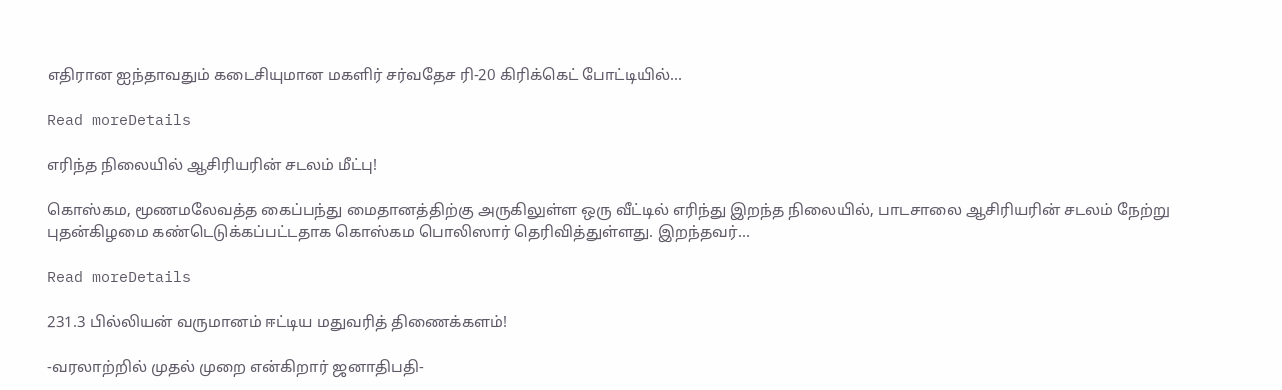எதிரான ஐந்தாவதும் கடைசியுமான மகளிர் சர்வதேச ரி-20 கிரிக்கெட் போட்டியில்...

Read moreDetails

எரிந்த நிலையில் ஆசிரியரின் சடலம் மீட்பு!

கொஸ்கம, மூணமலேவத்த கைப்பந்து மைதானத்திற்கு அருகிலுள்ள ஒரு வீட்டில் எரிந்து இறந்த நிலையில், பாடசாலை ஆசிரியரின் சடலம் நேற்று புதன்கிழமை கண்டெடுக்கப்பட்டதாக கொஸ்கம பொலிஸார் தெரிவித்துள்ளது. இறந்தவர்...

Read moreDetails

231.3 பில்லியன் வருமானம் ஈட்டிய மதுவரித் திணைக்களம்!

-வரலாற்றில் முதல் முறை என்கிறார் ஜனாதிபதி-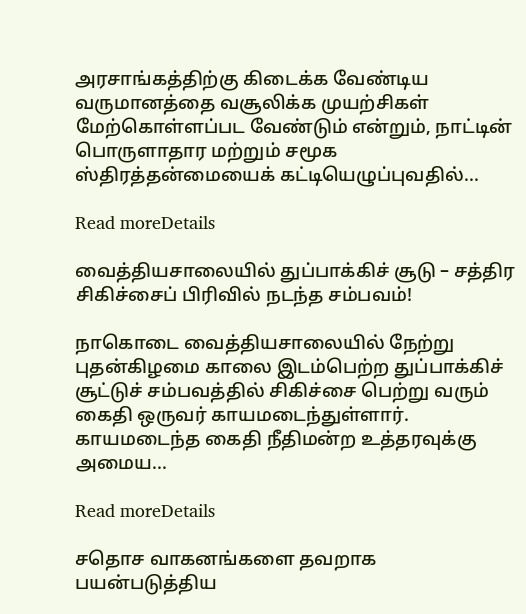அரசாங்கத்திற்கு கிடைக்க வேண்டிய வருமானத்தை வசூலிக்க முயற்சிகள் மேற்கொள்ளப்பட வேண்டும் என்றும், நாட்டின் பொருளாதார மற்றும் சமூக ஸ்திரத்தன்மையைக் கட்டியெழுப்புவதில்...

Read moreDetails

வைத்தியசாலையில் துப்பாக்கிச் சூடு – சத்திர சிகிச்சைப் பிரிவில் நடந்த சம்பவம்!

நாகொடை வைத்தியசாலையில் நேற்று புதன்கிழமை காலை இடம்பெற்ற துப்பாக்கிச் சூட்டுச் சம்பவத்தில் சிகிச்சை பெற்று வரும் கைதி ஒருவர் காயமடைந்துள்ளார். காயமடைந்த கைதி நீதிமன்ற உத்தரவுக்கு அமைய...

Read moreDetails

சதொச வாகனங்களை தவறாக பயன்படுத்திய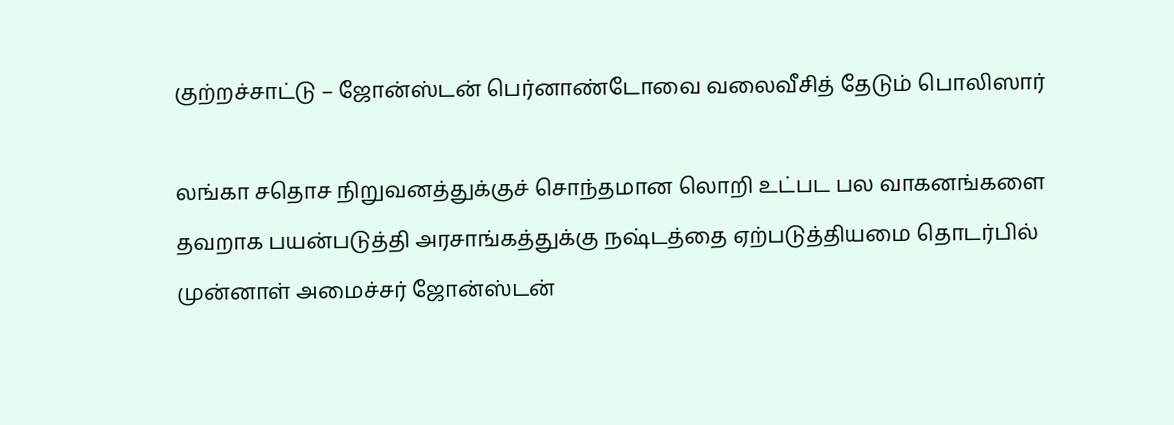குற்றச்சாட்டு – ஜோன்ஸ்டன் பெர்னாண்டோவை வலைவீசித் தேடும் பொலிஸார்

லங்கா சதொச நிறுவனத்துக்குச் சொந்தமான லொறி உட்பட பல வாகனங்களை தவறாக பயன்படுத்தி அரசாங்கத்துக்கு நஷ்டத்தை ஏற்படுத்தியமை தொடர்பில் முன்னாள் அமைச்சர் ஜோன்ஸ்டன்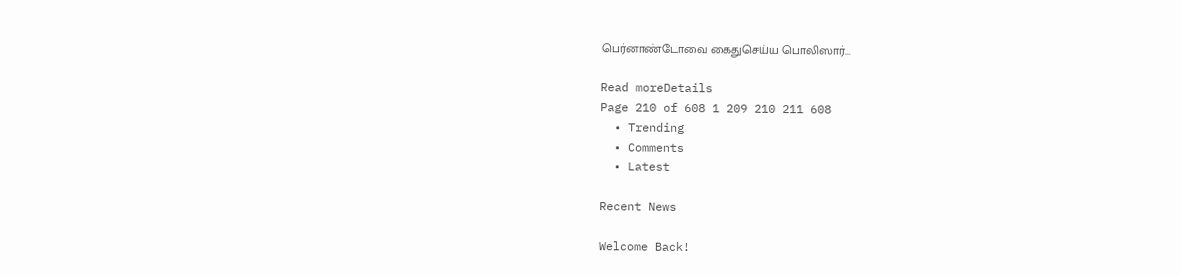பெர்னாண்டோவை கைதுசெய்ய பொலிஸார்...

Read moreDetails
Page 210 of 608 1 209 210 211 608
  • Trending
  • Comments
  • Latest

Recent News

Welcome Back!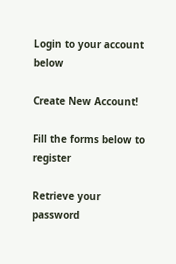Login to your account below

Create New Account!

Fill the forms below to register

Retrieve your password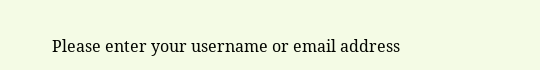Please enter your username or email address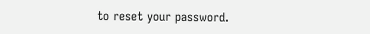to reset your password.